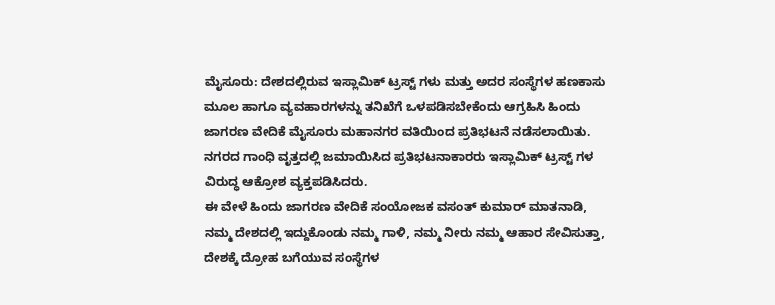ಮೈಸೂರು: ದೇಶದಲ್ಲಿರುವ ಇಸ್ಲಾಮಿಕ್ ಟ್ರಸ್ಟ್ ಗಳು ಮತ್ತು ಅದರ ಸಂಸ್ಥೆಗಳ ಹಣಕಾಸು ಮೂಲ ಹಾಗೂ ವ್ಯವಹಾರಗಳನ್ನು ತನಿಖೆಗೆ ಒಳಪಡಿಸಬೇಕೆಂದು ಆಗ್ರಹಿಸಿ ಹಿಂದು ಜಾಗರಣ ವೇದಿಕೆ ಮೈಸೂರು ಮಹಾನಗರ ವತಿಯಿಂದ ಪ್ರತಿಭಟನೆ ನಡೆಸಲಾಯಿತು.
ನಗರದ ಗಾಂಧಿ ವೃತ್ತದಲ್ಲಿ ಜಮಾಯಿಸಿದ ಪ್ರತಿಭಟನಾಕಾರರು ಇಸ್ಲಾಮಿಕ್ ಟ್ರಸ್ಟ್ ಗಳ ವಿರುದ್ಧ ಆಕ್ರೋಶ ವ್ಯಕ್ತಪಡಿಸಿದರು.
ಈ ವೇಳೆ ಹಿಂದು ಜಾಗರಣ ವೇದಿಕೆ ಸಂಯೋಜಕ ವಸಂತ್ ಕುಮಾರ್ ಮಾತನಾಡಿ, ನಮ್ಮ ದೇಶದಲ್ಲಿ ಇದ್ದುಕೊಂಡು ನಮ್ಮ ಗಾಳಿ, ನಮ್ಮ ನೀರು ನಮ್ಮ ಆಹಾರ ಸೇವಿಸುತ್ತಾ, ದೇಶಕ್ಕೆ ದ್ರೋಹ ಬಗೆಯುವ ಸಂಸ್ಥೆಗಳ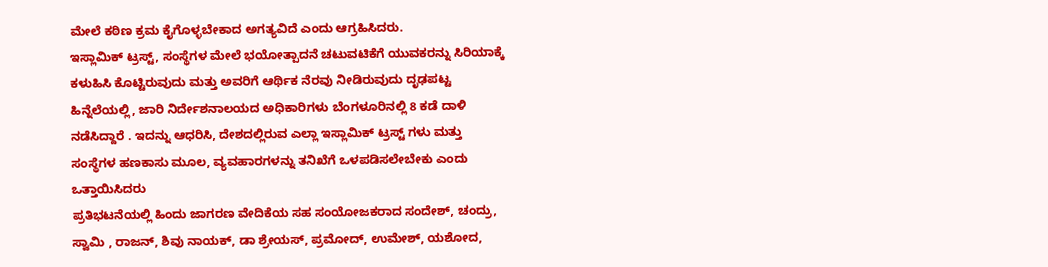ಮೇಲೆ ಕಠಿಣ ಕ್ರಮ ಕೈಗೊಳ್ಳಬೇಕಾದ ಅಗತ್ಯವಿದೆ ಎಂದು ಆಗ್ರಹಿಸಿದರು.
ಇಸ್ಲಾಮಿಕ್ ಟ್ರಸ್ಟ್, ಸಂಸ್ಥೆಗಳ ಮೇಲೆ ಭಯೋತ್ಪಾದನೆ ಚಟುವಟಿಕೆಗೆ ಯುವಕರನ್ನು ಸಿರಿಯಾಕ್ಕೆ ಕಳುಹಿಸಿ ಕೊಟ್ಟಿರುವುದು ಮತ್ತು ಅವರಿಗೆ ಆರ್ಥಿಕ ನೆರವು ನೀಡಿರುವುದು ದೃಢಪಟ್ಟ ಹಿನ್ನೆಲೆಯಲ್ಲಿ, ಜಾರಿ ನಿರ್ದೇಶನಾಲಯದ ಅಧಿಕಾರಿಗಳು ಬೆಂಗಳೂರಿನಲ್ಲಿ 8 ಕಡೆ ದಾಳಿ ನಡೆಸಿದ್ದಾರೆ . ಇದನ್ನು ಆಧರಿಸಿ, ದೇಶದಲ್ಲಿರುವ ಎಲ್ಲಾ ಇಸ್ಲಾಮಿಕ್ ಟ್ರಸ್ಟ್ ಗಳು ಮತ್ತು ಸಂಸ್ಥೆಗಳ ಹಣಕಾಸು ಮೂಲ, ವ್ಯವಹಾರಗಳನ್ನು ತನಿಖೆಗೆ ಒಳಪಡಿಸಲೇಬೇಕು ಎಂದು ಒತ್ತಾಯಿಸಿದರು
ಪ್ರತಿಭಟನೆಯಲ್ಲಿ ಹಿಂದು ಜಾಗರಣ ವೇದಿಕೆಯ ಸಹ ಸಂಯೋಜಕರಾದ ಸಂದೇಶ್, ಚಂದ್ರು, ಸ್ವಾಮಿ , ರಾಜನ್, ಶಿವು ನಾಯಕ್, ಡಾ ಶ್ರೇಯಸ್, ಪ್ರಮೋದ್, ಉಮೇಶ್, ಯಶೋದ,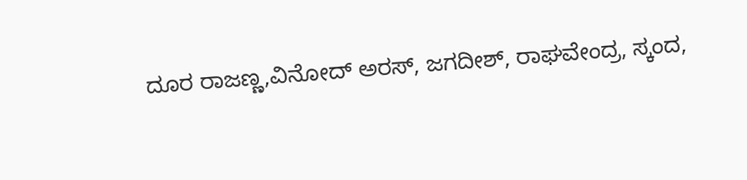ದೂರ ರಾಜಣ್ಣ,ವಿನೋದ್ ಅರಸ್, ಜಗದೀಶ್, ರಾಘವೇಂದ್ರ, ಸ್ಕಂದ,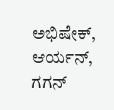ಅಭಿಷೇಕ್, ಆರ್ಯನ್, ಗಗನ್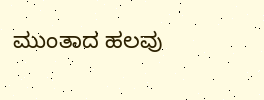ಮುಂತಾದ ಹಲವು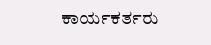ಕಾರ್ಯಕರ್ತರು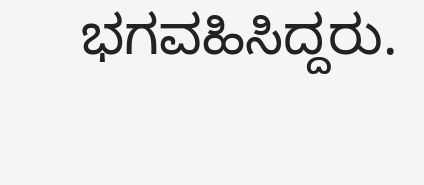ಭಗವಹಿಸಿದ್ದರು.